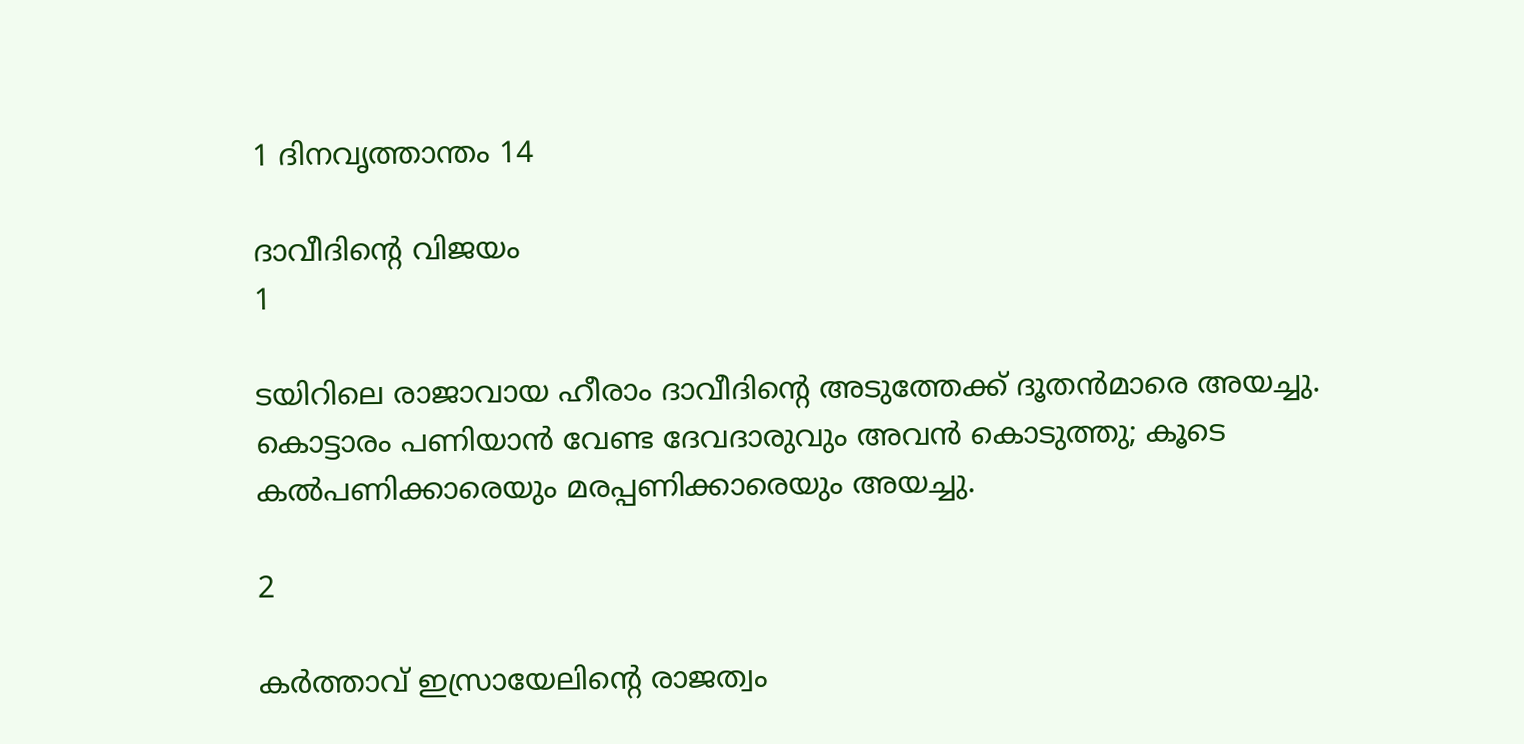1 ദിനവൃത്താന്തം 14

ദാവീദിന്റെ വിജയം
1

ടയിറിലെ രാജാവായ ഹീരാം ദാവീദിന്റെ അടുത്തേക്ക് ദൂതന്‍മാരെ അയച്ചു. കൊട്ടാരം പണിയാന്‍ വേണ്ട ദേവദാരുവും അവന്‍ കൊടുത്തു; കൂടെ കല്‍പണിക്കാരെയും മരപ്പണിക്കാരെയും അയച്ചു.

2

കര്‍ത്താവ് ഇസ്രായേലിന്റെ രാജത്വം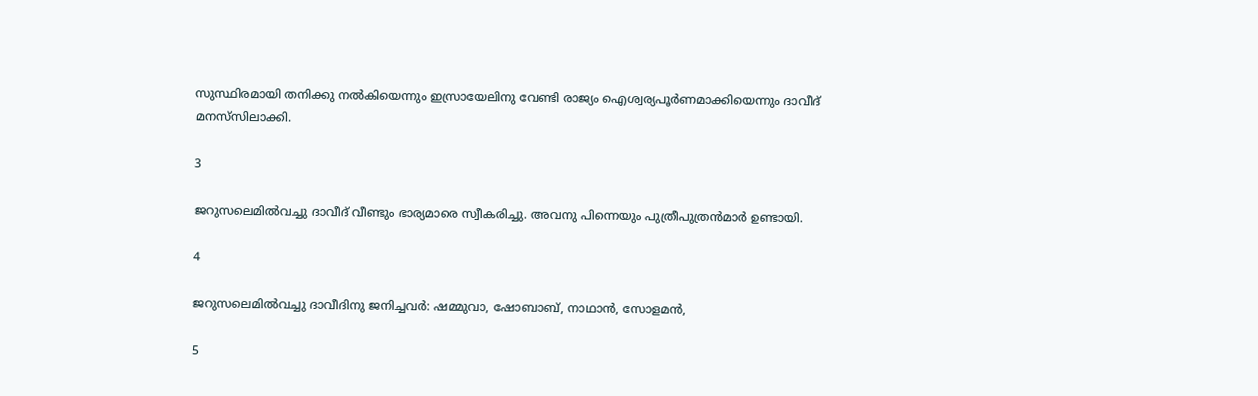സുസ്ഥിരമായി തനിക്കു നല്‍കിയെന്നും ഇസ്രായേലിനു വേണ്ടി രാജ്യം ഐശ്വര്യപൂര്‍ണമാക്കിയെന്നും ദാവീദ് മനസ്‌സിലാക്കി.

3

ജറുസലെമില്‍വച്ചു ദാവീദ് വീണ്ടും ഭാര്യമാരെ സ്വീകരിച്ചു. അവനു പിന്നെയും പുത്രീപുത്രന്‍മാര്‍ ഉണ്ടായി.

4

ജറുസലെമില്‍വച്ചു ദാവീദിനു ജനിച്ചവര്‍: ഷമ്മുവാ, ഷോബാബ്, നാഥാന്‍, സോളമന്‍,

5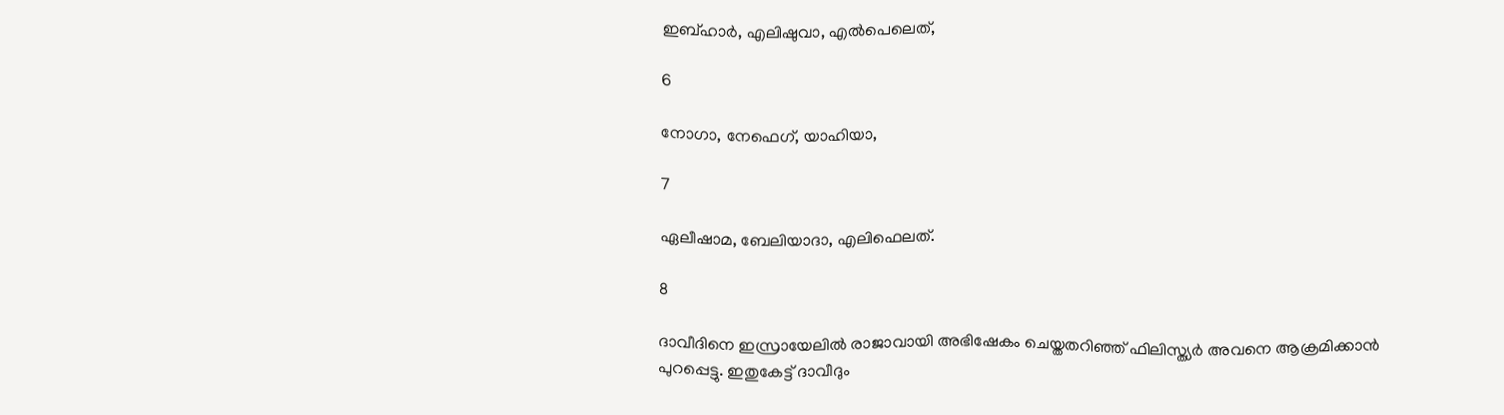ഇബ്ഹാര്‍, എലിഷുവാ, എല്‍പെലെത്,

6

നോഗാ, നേഫെഗ്, യാഹിയാ,

7

ഏലീഷാമ, ബേലിയാദാ, എലിഫെലത്.

8

ദാവീദിനെ ഇസ്രായേലില്‍ രാജാവായി അഭിഷേകം ചെയ്തതറിഞ്ഞ് ഫിലിസ്ത്യര്‍ അവനെ ആക്രമിക്കാന്‍ പുറപ്പെട്ടു. ഇതുകേട്ട് ദാവീദും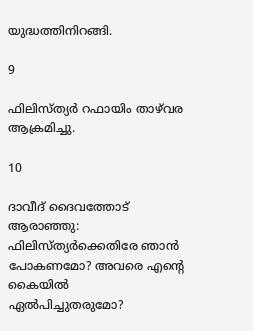യുദ്ധത്തിനിറങ്ങി.

9

ഫിലിസ്ത്യര്‍ റഫായിം താഴ്‌വര ആക്രമിച്ചു.

10

ദാവീദ് ദൈവത്തോട് ആരാഞ്ഞു: ഫിലിസ്ത്യര്‍ക്കെതിരേ ഞാന്‍ പോകണമോ? അവരെ എന്റെ കൈയില്‍ ഏല്‍പിച്ചുതരുമോ?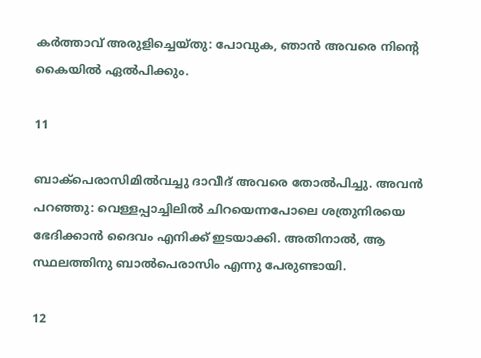കര്‍ത്താവ് അരുളിച്ചെയ്തു: പോവുക, ഞാന്‍ അവരെ നിന്റെ കൈയില്‍ ഏല്‍പിക്കും.

11

ബാക്‌പെരാസിമില്‍വച്ചു ദാവീദ് അവരെ തോല്‍പിച്ചു. അവന്‍ പറഞ്ഞു: വെള്ളപ്പാച്ചിലില്‍ ചിറയെന്നപോലെ ശത്രുനിരയെ ഭേദിക്കാന്‍ ദൈവം എനിക്ക് ഇടയാക്കി. അതിനാല്‍, ആ സ്ഥലത്തിനു ബാല്‍പെരാസിം എന്നു പേരുണ്ടായി.

12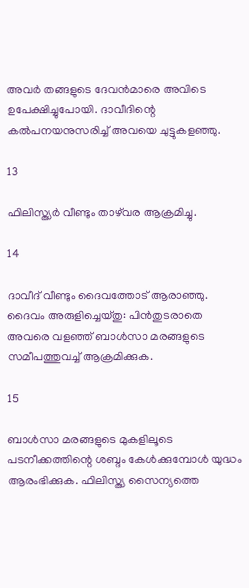അവര്‍ തങ്ങളുടെ ദേവന്‍മാരെ അവിടെ ഉപേക്ഷിച്ചുപോയി. ദാവീദിന്റെ കല്‍പനയനുസരിച്ച് അവയെ ചുട്ടുകളഞ്ഞു.

13

ഫിലിസ്ത്യര്‍ വീണ്ടും താഴ്‌വര ആക്രമിച്ചു.

14

ദാവീദ് വീണ്ടും ദൈവത്തോട് ആരാഞ്ഞു. ദൈവം അരുളിച്ചെയ്തു: പിന്‍തുടരാതെ അവരെ വളഞ്ഞ് ബാള്‍സാ മരങ്ങളുടെ സമീപത്തുവച്ച് ആക്രമിക്കുക.

15

ബാള്‍സാ മരങ്ങളുടെ മുകളിലൂടെ പടനീക്കത്തിന്റെ ശബ്ദം കേള്‍ക്കുമ്പോള്‍ യുദ്ധം ആരംഭിക്കുക. ഫിലിസ്ത്യ സൈന്യത്തെ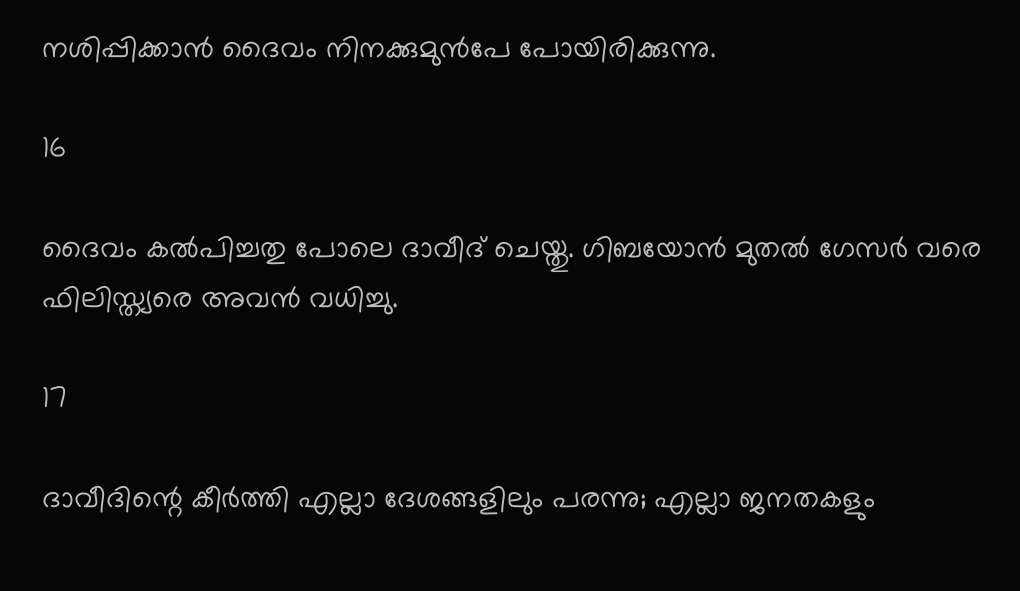നശിപ്പിക്കാന്‍ ദൈവം നിനക്കുമുന്‍പേ പോയിരിക്കുന്നു.

16

ദൈവം കല്‍പിച്ചതു പോലെ ദാവീദ് ചെയ്തു. ഗിബയോന്‍ മുതല്‍ ഗേസര്‍ വരെ ഫിലിസ്ത്യരെ അവന്‍ വധിച്ചു.

17

ദാവീദിന്റെ കീര്‍ത്തി എല്ലാ ദേശങ്ങളിലും പരന്നു; എല്ലാ ജനതകളും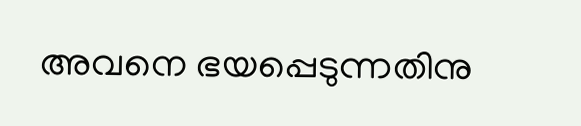അവനെ ഭയപ്പെടുന്നതിനു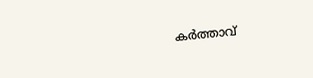കര്‍ത്താവ്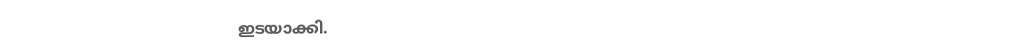ഇടയാക്കി.